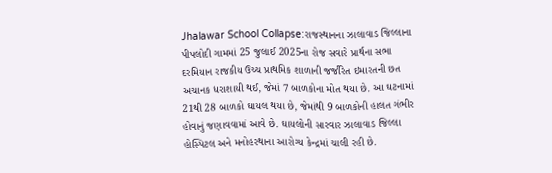Jhalawar School Collapse:રાજસ્થાનના ઝાલાવાડ જિલ્લાના પીપલોદી ગામમાં 25 જુલાઈ 2025ના રોજ સવારે પ્રાર્થના સભા દરમિયાન રાજકીય ઉચ્ચ પ્રાથમિક શાળાની જર્જરિત ઇમારતની છત અચાનક ધરાશાયી થઈ, જેમાં 7 બાળકોના મોત થયા છે. આ ઘટનામાં 21થી 28 બાળકો ઘાયલ થયા છે, જેમાંથી 9 બાળકોની હાલત ગંભીર હોવાનું જણાવવામાં આવે છે. ઘાયલોની સારવાર ઝાલાવાડ જિલ્લા હોસ્પિટલ અને મનોહરથાના આરોગ્ય કેન્દ્રમાં ચાલી રહી છે.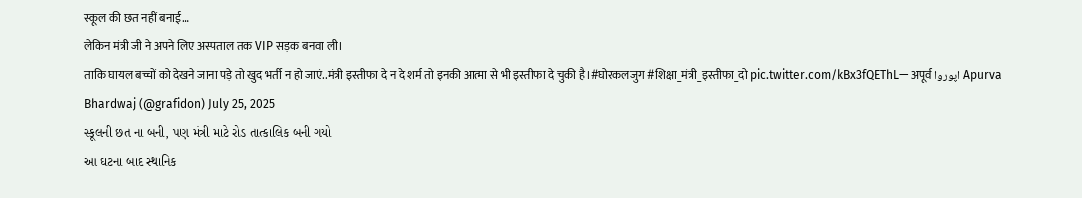स्कूल की छत नहीं बनाई…
लेकिन मंत्री जी ने अपने लिए अस्पताल तक VIP सड़क बनवा ली।
ताकि घायल बच्चों को देखने जाना पड़े तो खुद भर्ती न हो जाएं..मंत्री इस्तीफा दे न दे शर्म तो इनकी आत्मा से भी इस्तीफा दे चुकी है।#घोरकलजुग #शिक्षा_मंत्री_इस्तीफा_दो pic.twitter.com/kBx3fQEThL— अपूर्व اپوروا Apurva Bhardwaj (@grafidon) July 25, 2025
સ્કૂલની છત ના બની, પણ મંત્રી માટે રોડ તાત્કાલિક બની ગયો
આ ઘટના બાદ સ્થાનિક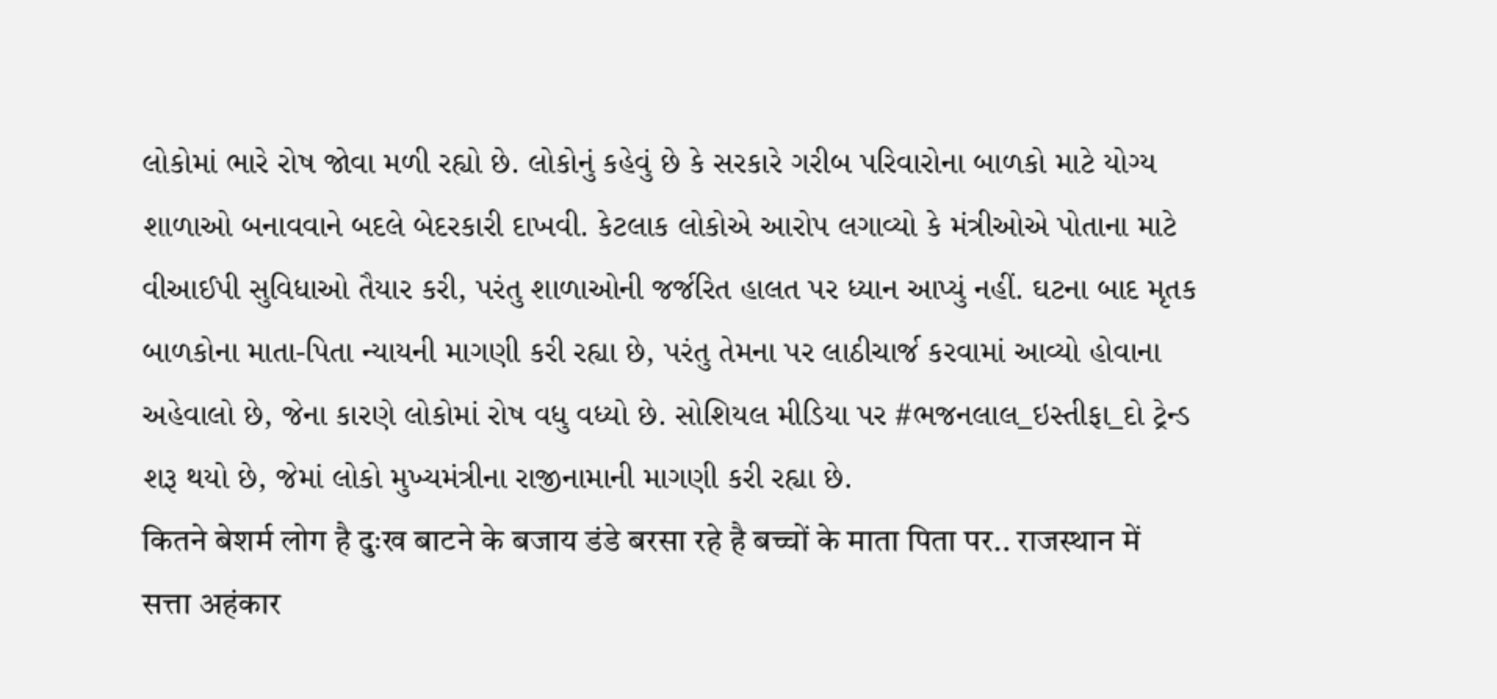લોકોમાં ભારે રોષ જોવા મળી રહ્યો છે. લોકોનું કહેવું છે કે સરકારે ગરીબ પરિવારોના બાળકો માટે યોગ્ય શાળાઓ બનાવવાને બદલે બેદરકારી દાખવી. કેટલાક લોકોએ આરોપ લગાવ્યો કે મંત્રીઓએ પોતાના માટે વીઆઈપી સુવિધાઓ તૈયાર કરી, પરંતુ શાળાઓની જર્જરિત હાલત પર ધ્યાન આપ્યું નહીં. ઘટના બાદ મૃતક બાળકોના માતા-પિતા ન્યાયની માગણી કરી રહ્યા છે, પરંતુ તેમના પર લાઠીચાર્જ કરવામાં આવ્યો હોવાના અહેવાલો છે, જેના કારણે લોકોમાં રોષ વધુ વધ્યો છે. સોશિયલ મીડિયા પર #ભજનલાલ_ઇસ્તીફા_દો ટ્રેન્ડ શરૂ થયો છે, જેમાં લોકો મુખ્યમંત્રીના રાજીનામાની માગણી કરી રહ્યા છે.
कितने बेशर्म लोग है दुःख बाटने के बजाय डंडे बरसा रहे है बच्चों के माता पिता पर.. राजस्थान में सत्ता अहंकार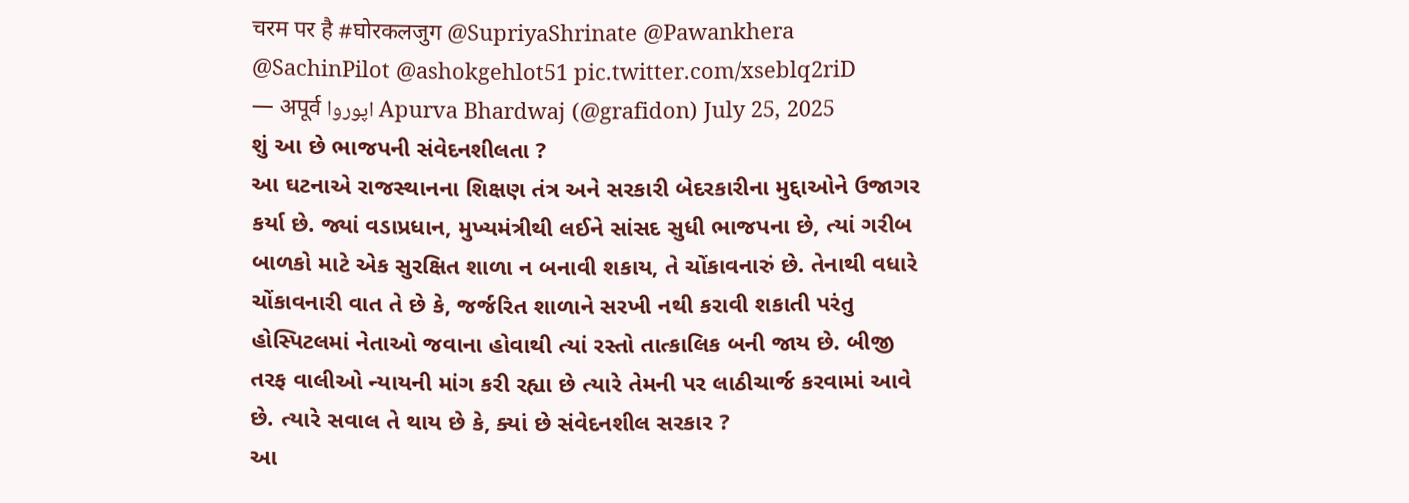चरम पर है #घोरकलजुग @SupriyaShrinate @Pawankhera @SachinPilot @ashokgehlot51 pic.twitter.com/xseblq2riD
— अपूर्व اپوروا Apurva Bhardwaj (@grafidon) July 25, 2025
શું આ છે ભાજપની સંવેદનશીલતા ?
આ ઘટનાએ રાજસ્થાનના શિક્ષણ તંત્ર અને સરકારી બેદરકારીના મુદ્દાઓને ઉજાગર કર્યા છે. જ્યાં વડાપ્રધાન, મુખ્યમંત્રીથી લઈને સાંસદ સુધી ભાજપના છે, ત્યાં ગરીબ બાળકો માટે એક સુરક્ષિત શાળા ન બનાવી શકાય, તે ચોંકાવનારું છે. તેનાથી વધારે ચોંકાવનારી વાત તે છે કે, જર્જરિત શાળાને સરખી નથી કરાવી શકાતી પરંતુ હોસ્પિટલમાં નેતાઓ જવાના હોવાથી ત્યાં રસ્તો તાત્કાલિક બની જાય છે. બીજી તરફ વાલીઓ ન્યાયની માંગ કરી રહ્યા છે ત્યારે તેમની પર લાઠીચાર્જ કરવામાં આવે છે. ત્યારે સવાલ તે થાય છે કે, ક્યાં છે સંવેદનશીલ સરકાર ?
આ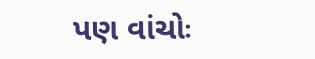પણ વાંચોઃ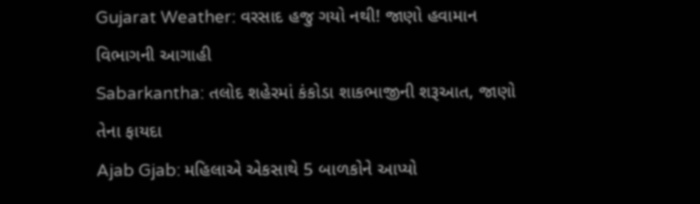Gujarat Weather: વરસાદ હજુ ગયો નથી! જાણો હવામાન વિભાગની આગાહી
Sabarkantha: તલોદ શહેરમાં કંકોડા શાકભાજીની શરૂઆત, જાણો તેના ફાયદા
Ajab Gjab: મહિલાએ એકસાથે 5 બાળકોને આપ્યો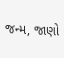જન્મ, જાણો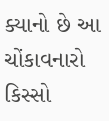ક્યાનો છે આ ચોંકાવનારો કિસ્સો